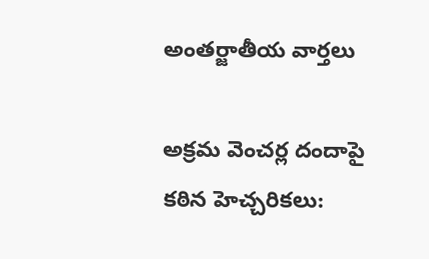అంతర్జాతీయ వార్తలు

అక్రమ వెంచర్ల దందాపై కఠిన హెచ్చరికలు: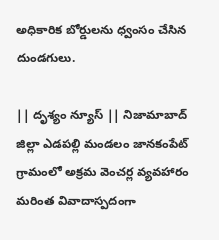అధికారిక బోర్డులను ధ్వంసం చేసిన దుండగులు.

|| దృశ్యం న్యూస్ || నిజామాబాద్ జిల్లా ఎడపల్లి మండలం జానకంపేట్ గ్రామంలో అక్రమ వెంచర్ల వ్యవహారం మరింత వివాదాస్పదంగా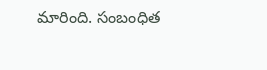మారింది. సంబంధిత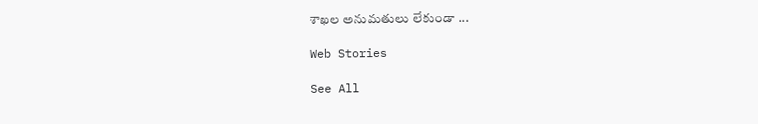శాఖల అనుమతులు లేకుండా ...

Web Stories

See All